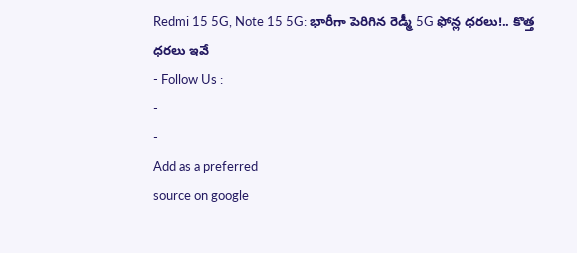Redmi 15 5G, Note 15 5G: భారీగా పెరిగిన రెడ్మీ 5G ఫోన్ల ధరలు!.. కొత్త ధరలు ఇవే
- Follow Us :
-
-
Add as a preferred
source on google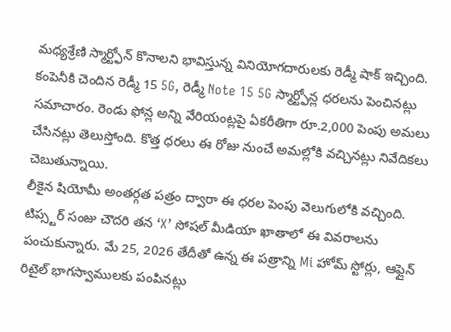మధ్యశ్రేణి స్మార్ట్ఫోన్ కొనాలని భావిస్తున్న వినియోగదారులకు రెడ్మీ షాక్ ఇచ్చింది. కంపెనీకి చెందిన రెడ్మీ 15 5G, రెడ్మీ Note 15 5G స్మార్ట్ఫోన్ల ధరలను పెంచినట్లు సమాచారం. రెండు ఫోన్ల అన్ని వేరియంట్లపై ఏకరీతిగా రూ.2,000 పెంపు అమలు చేసినట్లు తెలుస్తోంది. కొత్త ధరలు ఈ రోజు నుంచే అమల్లోకి వచ్చినట్లు నివేదికలు చెబుతున్నాయి.
లీకైన షియోమీ అంతర్గత పత్రం ద్వారా ఈ ధరల పెంపు వెలుగులోకి వచ్చింది. టిప్స్టర్ సంజు చౌదరి తన ‘X’ సోషల్ మీడియా ఖాతాలో ఈ వివరాలను పంచుకున్నారు. మే 25, 2026 తేదీతో ఉన్న ఈ పత్రాన్ని Mi హోమ్ స్టోర్లు, ఆఫ్లైన్ రిటైల్ భాగస్వాములకు పంపినట్లు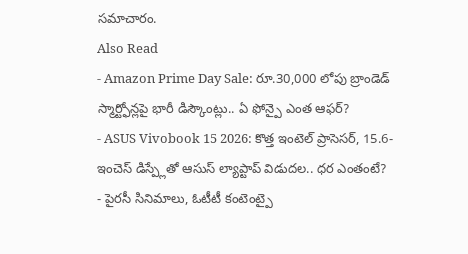సమాచారం.
Also Read
- Amazon Prime Day Sale: రూ.30,000 లోపు బ్రాండెడ్ స్మార్ట్ఫోన్లపై భారీ డిస్కౌంట్లు.. ఏ ఫోన్పై ఎంత ఆఫర్?
- ASUS Vivobook 15 2026: కొత్త ఇంటెల్ ప్రాసెసర్, 15.6-ఇంచెస్ డిస్ప్లేతో ఆసుస్ ల్యాప్టాప్ విడుదల.. ధర ఎంతంటే?
- పైరసీ సినిమాలు, ఓటీటీ కంటెంట్పై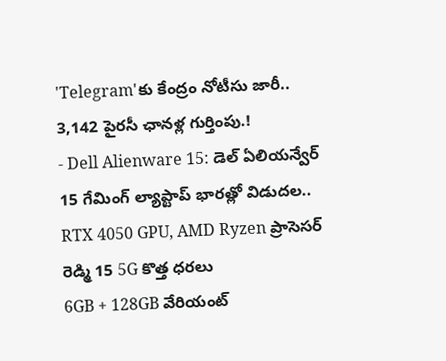'Telegram'కు కేంద్రం నోటీసు జారీ.. 3,142 పైరసీ ఛానళ్ల గుర్తింపు.!
- Dell Alienware 15: డెల్ ఏలియన్వేర్ 15 గేమింగ్ ల్యాప్టాప్ భారత్లో విడుదల.. RTX 4050 GPU, AMD Ryzen ప్రాసెసర్
రెడ్మి 15 5G కొత్త ధరలు
6GB + 128GB వేరియంట్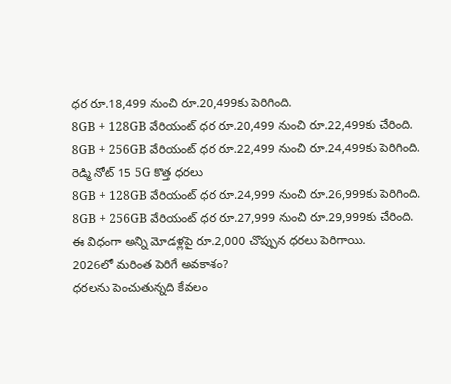ధర రూ.18,499 నుంచి రూ.20,499కు పెరిగింది.
8GB + 128GB వేరియంట్ ధర రూ.20,499 నుంచి రూ.22,499కు చేరింది.
8GB + 256GB వేరియంట్ ధర రూ.22,499 నుంచి రూ.24,499కు పెరిగింది.
రెడ్మి నోట్ 15 5G కొత్త ధరలు
8GB + 128GB వేరియంట్ ధర రూ.24,999 నుంచి రూ.26,999కు పెరిగింది.
8GB + 256GB వేరియంట్ ధర రూ.27,999 నుంచి రూ.29,999కు చేరింది.
ఈ విధంగా అన్ని మోడళ్లపై రూ.2,000 చొప్పున ధరలు పెరిగాయి.
2026లో మరింత పెరిగే అవకాశం?
ధరలను పెంచుతున్నది కేవలం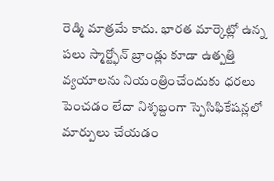రెడ్మి మాత్రమే కాదు. భారత మార్కెట్లో ఉన్న పలు స్మార్ట్ఫోన్ బ్రాండ్లు కూడా ఉత్పత్తి వ్యయాలను నియంత్రించేందుకు ధరలు పెంచడం లేదా నిశ్శబ్దంగా స్పెసిఫికేషన్లలో మార్పులు చేయడం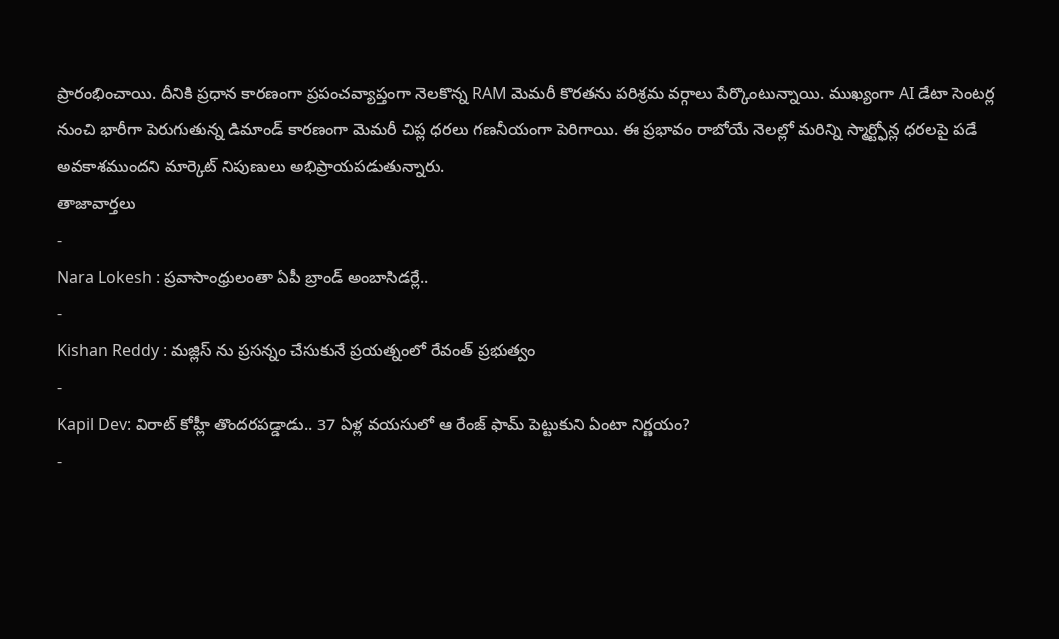ప్రారంభించాయి. దీనికి ప్రధాన కారణంగా ప్రపంచవ్యాప్తంగా నెలకొన్న RAM మెమరీ కొరతను పరిశ్రమ వర్గాలు పేర్కొంటున్నాయి. ముఖ్యంగా AI డేటా సెంటర్ల నుంచి భారీగా పెరుగుతున్న డిమాండ్ కారణంగా మెమరీ చిప్ల ధరలు గణనీయంగా పెరిగాయి. ఈ ప్రభావం రాబోయే నెలల్లో మరిన్ని స్మార్ట్ఫోన్ల ధరలపై పడే అవకాశముందని మార్కెట్ నిపుణులు అభిప్రాయపడుతున్నారు.
తాజావార్తలు
-
Nara Lokesh : ప్రవాసాంధ్రులంతా ఏపీ బ్రాండ్ అంబాసిడర్లే..
-
Kishan Reddy : మజ్లిస్ ను ప్రసన్నం చేసుకునే ప్రయత్నంలో రేవంత్ ప్రభుత్వం
-
Kapil Dev: విరాట్ కోహ్లీ తొందరపడ్డాడు.. 37 ఏళ్ల వయసులో ఆ రేంజ్ ఫామ్ పెట్టుకుని ఏంటా నిర్ణయం?
-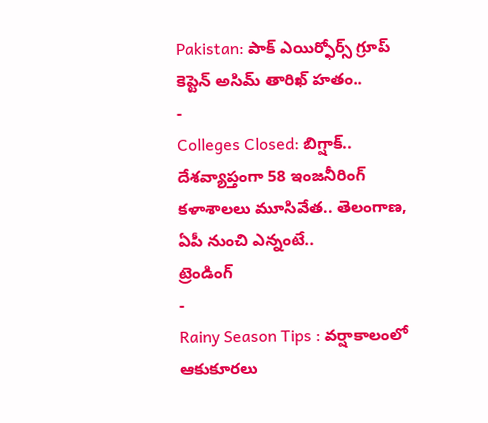Pakistan: పాక్ ఎయిర్ఫోర్స్ గ్రూప్ కెప్టెన్ అసిమ్ తారిఖ్ హతం..
-
Colleges Closed: బిగ్షాక్.. దేశవ్యాప్తంగా 58 ఇంజనీరింగ్ కళాశాలలు మూసివేత.. తెలంగాణ, ఏపీ నుంచి ఎన్నంటే..
ట్రెండింగ్
-
Rainy Season Tips : వర్షాకాలంలో ఆకుకూరలు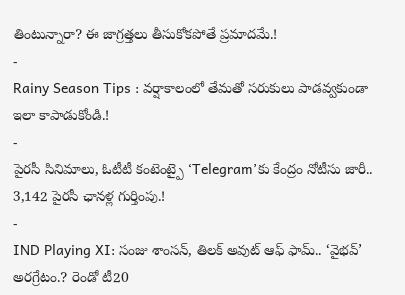తింటున్నారా? ఈ జాగ్రత్తలు తీసుకోకపోతే ప్రమాదమే.!
-
Rainy Season Tips : వర్షాకాలంలో తేమతో సరుకులు పాడవ్వకుండా ఇలా కాపాడుకోండి.!
-
పైరసీ సినిమాలు, ఓటీటీ కంటెంట్పై ‘Telegram’కు కేంద్రం నోటీసు జారీ.. 3,142 పైరసీ ఛానళ్ల గుర్తింపు.!
-
IND Playing XI: సంజు శాంసన్, తిలక్ అవుట్ ఆఫ్ ఫామ్.. ‘వైభవ్’ అరగ్రేటం.? రెండో టీ20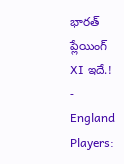భారత్ ప్లేయింగ్ XI ఇదే.!
-
England Players: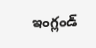ఇంగ్లండ్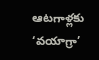ఆటగాళ్లకు ‘వయాగ్రా’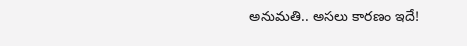అనుమతి.. అసలు కారణం ఇదే!